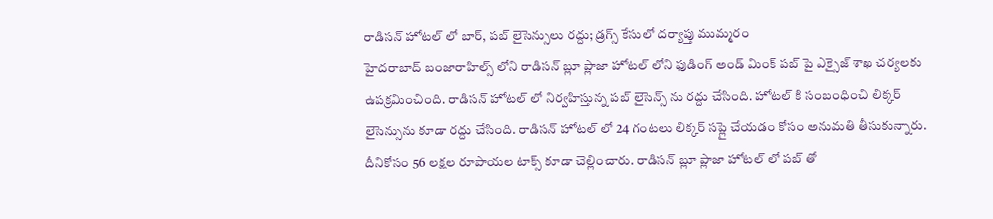రాడిసన్ హోటల్ లో బార్, పబ్ లైసెన్సులు రద్దు; డ్రగ్స్ కేసులో దర్యాప్తు ముమ్మరం
హైదరాబాద్ బంజారాహిల్స్ లోని రాడిసన్ బ్లూ ప్లాజా హోటల్ లోని ఫుడింగ్ అండ్ మింక్ పబ్ పై ఎక్సైజ్ శాఖ చర్యలకు ఉపక్రమించింది. రాడిసన్ హోటల్ లో నిర్వహిస్తున్న పబ్ లైసెన్స్ ను రద్దు చేసింది. హోటల్ కి సంబంధించి లిక్కర్ లైసెన్సును కూడా రద్దు చేసింది. రాడిసన్ హోటల్ లో 24 గంటలు లిక్కర్ సప్లై చేయడం కోసం అనుమతి తీసుకున్నారు. దీనికోసం 56 లక్షల రూపాయల టాక్స్ కూడా చెల్లించారు. రాడిసన్ బ్లూ ప్లాజా హోటల్ లో పబ్ తో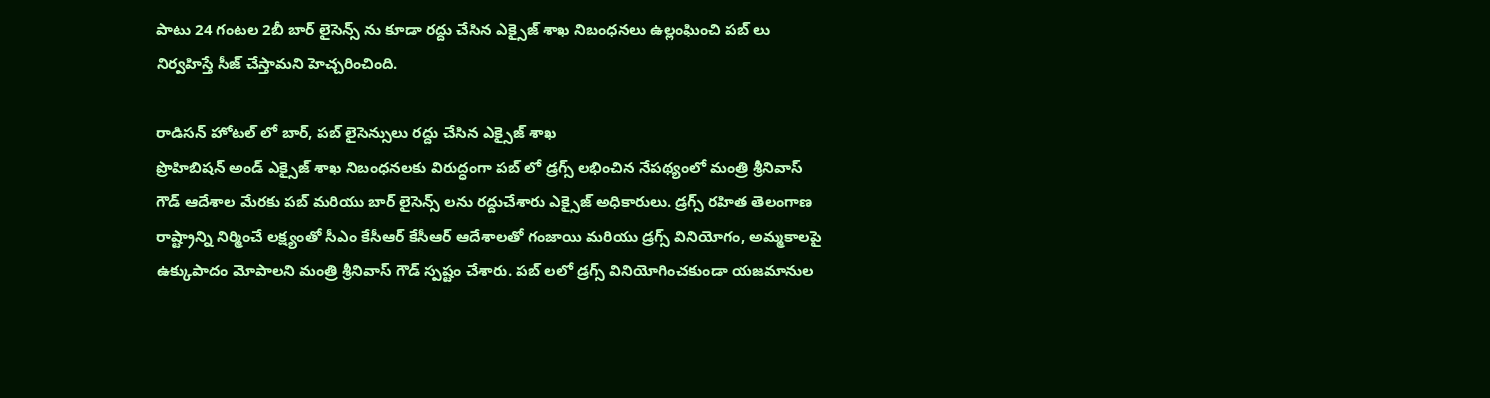పాటు 24 గంటల 2బీ బార్ లైసెన్స్ ను కూడా రద్దు చేసిన ఎక్సైజ్ శాఖ నిబంధనలు ఉల్లంఘించి పబ్ లు నిర్వహిస్తే సీజ్ చేస్తామని హెచ్చరించింది.

రాడిసన్ హోటల్ లో బార్, పబ్ లైసెన్సులు రద్దు చేసిన ఎక్సైజ్ శాఖ
ప్రొహిబిషన్ అండ్ ఎక్సైజ్ శాఖ నిబంధనలకు విరుద్ధంగా పబ్ లో డ్రగ్స్ లభించిన నేపథ్యంలో మంత్రి శ్రీనివాస్ గౌడ్ ఆదేశాల మేరకు పబ్ మరియు బార్ లైసెన్స్ లను రద్దుచేశారు ఎక్సైజ్ అధికారులు. డ్రగ్స్ రహిత తెలంగాణ రాష్ట్రాన్ని నిర్మించే లక్ష్యంతో సీఎం కేసీఆర్ కేసీఆర్ ఆదేశాలతో గంజాయి మరియు డ్రగ్స్ వినియోగం, అమ్మకాలపై ఉక్కుపాదం మోపాలని మంత్రి శ్రీనివాస్ గౌడ్ స్పష్టం చేశారు. పబ్ లలో డ్రగ్స్ వినియోగించకుండా యజమానుల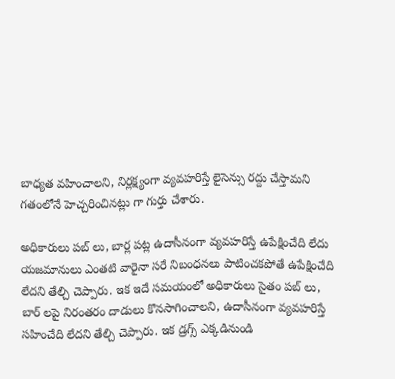బాధ్యత వహించాలని, నిర్లక్ష్యంగా వ్యవహరిస్తే లైసెన్సు రద్దు చేస్తామని గతంలోనే హెచ్చరించినట్లు గా గుర్తు చేశారు.

అధికారులు పబ్ లు, బార్ల పట్ల ఉదాసీనంగా వ్యవహరిస్తే ఉపేక్షించేది లేదు
యజమానులు ఎంతటి వారైనా సరే నిబంధనలు పాటించకపోతే ఉపేక్షించేది లేదని తేల్చి చెప్పారు. ఇక ఇదే సమయంలో అధికారులు సైతం పబ్ లు, బార్ లపై నిరంతరం దాడులు కొనసాగించాలని, ఉదాసీనంగా వ్యవహరిస్తే సహించేది లేదని తేల్చి చెప్పారు. ఇక డ్రగ్స్ ఎక్కడినుండి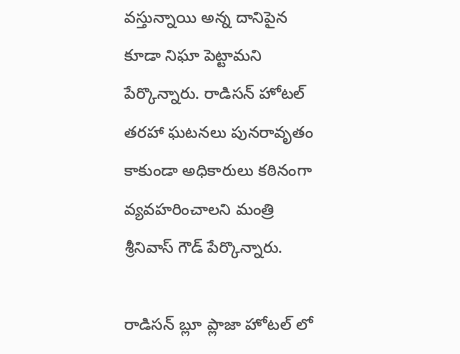వస్తున్నాయి అన్న దానిపైన కూడా నిఘా పెట్టామని పేర్కొన్నారు. రాడిసన్ హోటల్ తరహా ఘటనలు పునరావృతం కాకుండా అధికారులు కఠినంగా వ్యవహరించాలని మంత్రి శ్రీనివాస్ గౌడ్ పేర్కొన్నారు.

రాడిసన్ బ్లూ ప్లాజా హోటల్ లో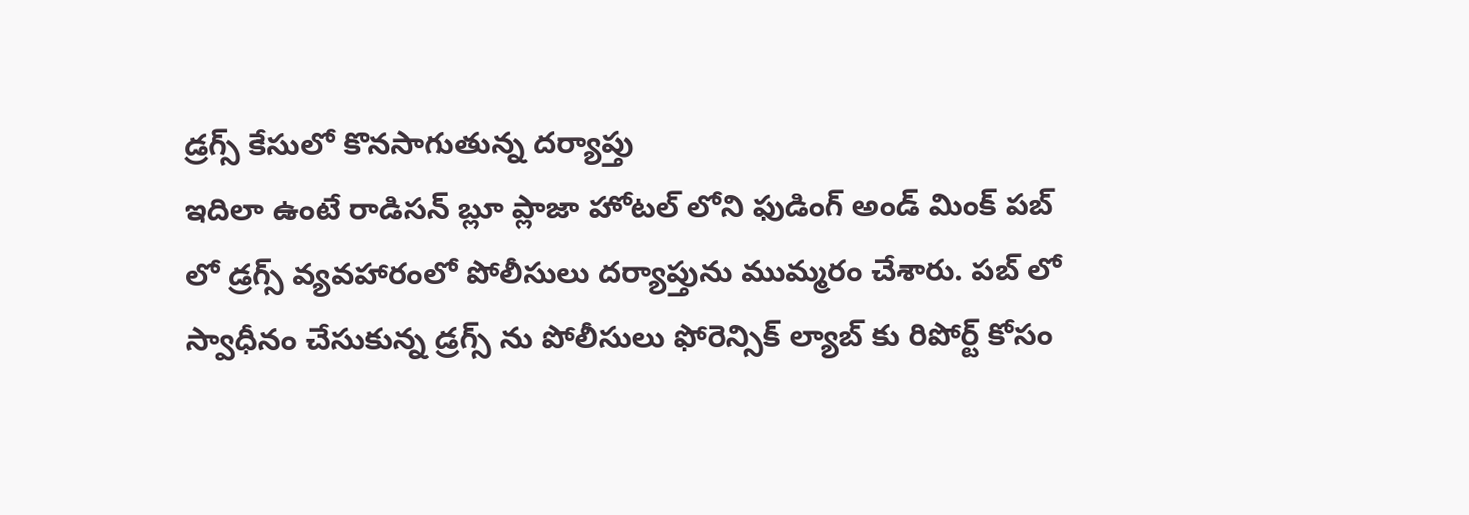డ్రగ్స్ కేసులో కొనసాగుతున్న దర్యాప్తు
ఇదిలా ఉంటే రాడిసన్ బ్లూ ప్లాజా హోటల్ లోని ఫుడింగ్ అండ్ మింక్ పబ్ లో డ్రగ్స్ వ్యవహారంలో పోలీసులు దర్యాప్తును ముమ్మరం చేశారు. పబ్ లో స్వాధీనం చేసుకున్న డ్రగ్స్ ను పోలీసులు ఫోరెన్సిక్ ల్యాబ్ కు రిపోర్ట్ కోసం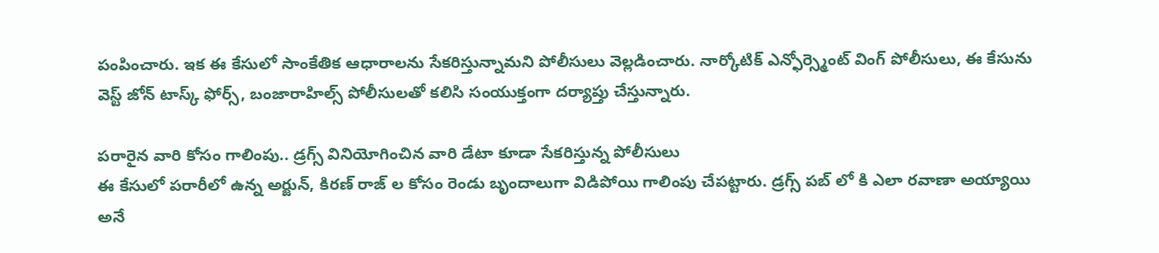పంపించారు. ఇక ఈ కేసులో సాంకేతిక ఆధారాలను సేకరిస్తున్నామని పోలీసులు వెల్లడించారు. నార్కోటిక్ ఎన్ఫోర్స్మెంట్ వింగ్ పోలీసులు, ఈ కేసును వెస్ట్ జోన్ టాస్క్ ఫోర్స్, బంజారాహిల్స్ పోలీసులతో కలిసి సంయుక్తంగా దర్యాప్తు చేస్తున్నారు.

పరారైన వారి కోసం గాలింపు.. డ్రగ్స్ వినియోగించిన వారి డేటా కూడా సేకరిస్తున్న పోలీసులు
ఈ కేసులో పరారీలో ఉన్న అర్జున్, కిరణ్ రాజ్ ల కోసం రెండు బృందాలుగా విడిపోయి గాలింపు చేపట్టారు. డ్రగ్స్ పబ్ లో కి ఎలా రవాణా అయ్యాయి అనే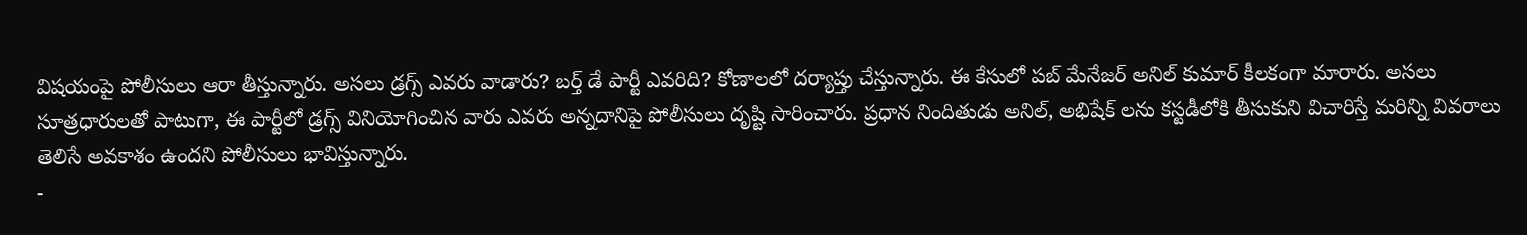విషయంపై పోలీసులు ఆరా తీస్తున్నారు. అసలు డ్రగ్స్ ఎవరు వాడారు? బర్త్ డే పార్టీ ఎవరిది? కోణాలలో దర్యాప్తు చేస్తున్నారు. ఈ కేసులో పబ్ మేనేజర్ అనిల్ కుమార్ కీలకంగా మారారు. అసలు సూత్రధారులతో పాటుగా, ఈ పార్టీలో డ్రగ్స్ వినియోగించిన వారు ఎవరు అన్నదానిపై పోలీసులు దృష్టి సారించారు. ప్రధాన నిందితుడు అనిల్, అభిషేక్ లను కస్టడీలోకి తీసుకుని విచారిస్తే మరిన్ని వివరాలు తెలిసే అవకాశం ఉందని పోలీసులు భావిస్తున్నారు.
-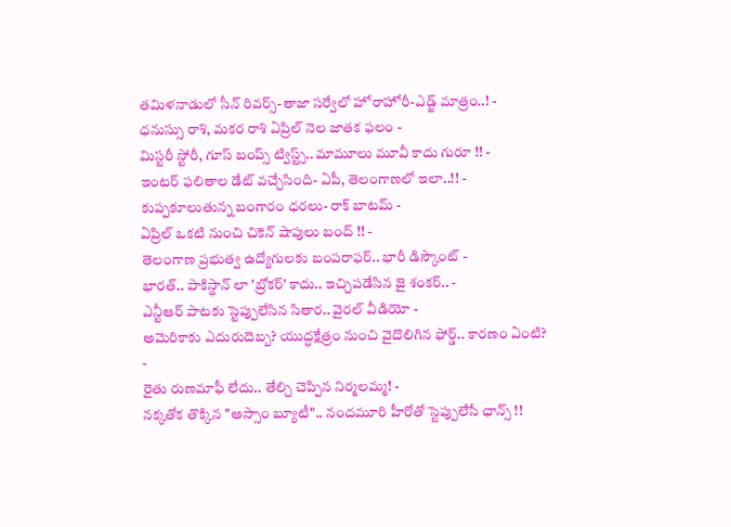తమిళనాడులో సీన్ రివర్స్-తాజా సర్వేలో హోరాహోరీ-ఎడ్జ్ మాత్రం..! -
ధనుస్సు రాశి, మకర రాశి ఏప్రిల్ నెల జాతక ఫలం -
మిస్టరీ స్టోరీ, గూస్ బంప్స్ ట్విస్ట్స్.. మామూలు మూవీ కాదు గురూ !! -
ఇంటర్ ఫలితాల డేట్ వచ్చేసింది- ఏపీ, తెలంగాణలో ఇలా..!! -
కుప్పకూలుతున్న బంగారం ధరలు- రాక్ బాటమ్ -
ఏప్రిల్ ఒకటి నుంచి చికెన్ షాపులు బంద్ !! -
తెలంగాణ ప్రభుత్వ ఉద్యోగులకు బంపరాఫర్.. భారీ డిస్కౌంట్ -
భారత్.. పాకిస్థాన్ లా 'బ్రోకర్' కాదు.. ఇచ్చిపడేసిన జై శంకర్.. -
ఎన్టీఆర్ పాటకు స్టెప్పులేసిన సితార.. వైరల్ వీడియో -
అమెరికాకు ఎదురుదెబ్బ? యుద్ధక్షేత్రం నుంచి వైదొలిగిన ఫోర్డ్.. కారణం ఏంటి? -
రైతు రుణమాఫీ లేదు.. తేల్చి చెప్పిన నిర్మలమ్మ! -
నక్కతోక తొక్కిన "అస్సాం బ్యూటీ".. నందమూరి హీరోతో స్టెప్పులేసే ఛాన్స్ !!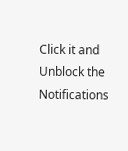Click it and Unblock the Notifications